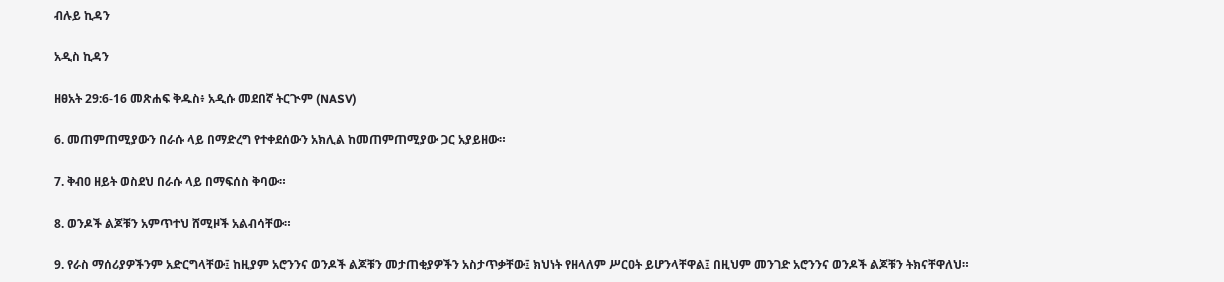ብሉይ ኪዳን

አዲስ ኪዳን

ዘፀአት 29:6-16 መጽሐፍ ቅዱስ፥ አዲሱ መደበኛ ትርጒም (NASV)

6. መጠምጠሚያውን በራሱ ላይ በማድረግ የተቀደሰውን አክሊል ከመጠምጠሚያው ጋር አያይዘው።

7. ቅብዐ ዘይት ወስደህ በራሱ ላይ በማፍሰስ ቅባው።

8. ወንዶች ልጆቹን አምጥተህ ሸሚዞች አልብሳቸው።

9. የራስ ማሰሪያዎችንም አድርግላቸው፤ ከዚያም አሮንንና ወንዶች ልጆቹን መታጠቂያዎችን አስታጥቃቸው፤ ክህነት የዘላለም ሥርዐት ይሆንላቸዋል፤ በዚህም መንገድ አሮንንና ወንዶች ልጆቹን ትክናቸዋለህ።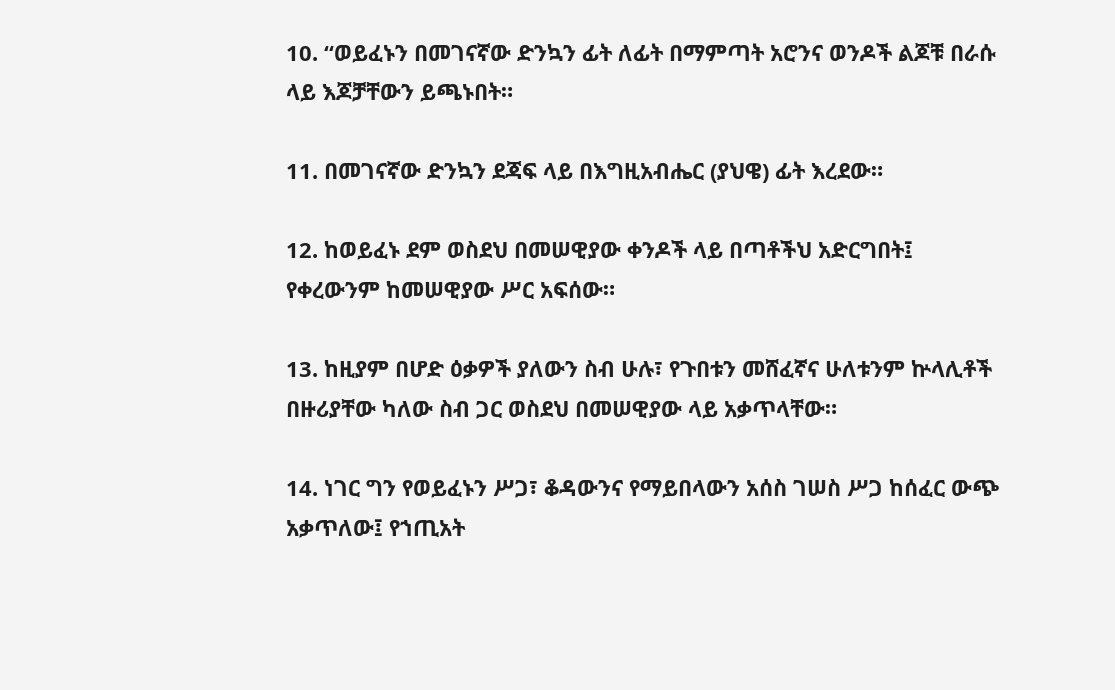10. “ወይፈኑን በመገናኛው ድንኳን ፊት ለፊት በማምጣት አሮንና ወንዶች ልጆቹ በራሱ ላይ እጆቻቸውን ይጫኑበት።

11. በመገናኛው ድንኳን ደጃፍ ላይ በእግዚአብሔር (ያህዌ) ፊት እረደው።

12. ከወይፈኑ ደም ወስደህ በመሠዊያው ቀንዶች ላይ በጣቶችህ አድርግበት፤ የቀረውንም ከመሠዊያው ሥር አፍሰው።

13. ከዚያም በሆድ ዕቃዎች ያለውን ስብ ሁሉ፣ የጉበቱን መሸፈኛና ሁለቱንም ኵላሊቶች በዙሪያቸው ካለው ስብ ጋር ወስደህ በመሠዊያው ላይ አቃጥላቸው።

14. ነገር ግን የወይፈኑን ሥጋ፣ ቆዳውንና የማይበላውን አሰስ ገሠስ ሥጋ ከሰፈር ውጭ አቃጥለው፤ የኀጢአት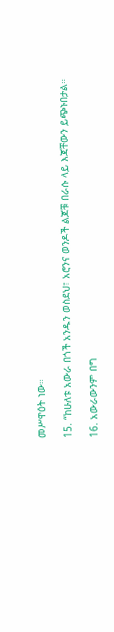መሥዋዕት ነው።

15. “ከሁለቱ አውራ በጎች አንዱን ወስደህ፣ አሮንና ወንዶች ልጆቹ በራሱ ላይ እጃቸውን ይጭኑበታል።

16. አውራውንም በግ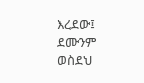እረደው፤ ደሙንም ወስደህ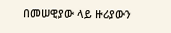በመሠዊያው ላይ ዙሪያውን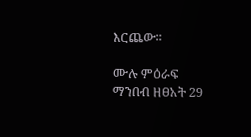እርጨው።

ሙሉ ምዕራፍ ማንበብ ዘፀአት 29